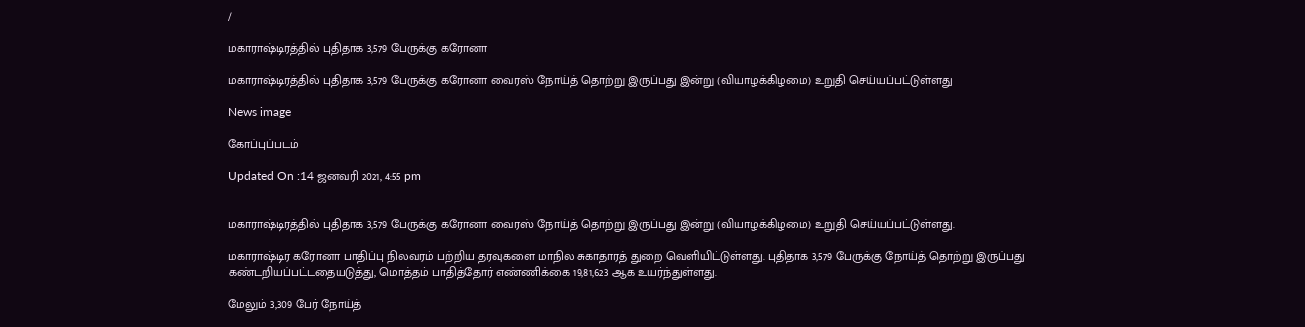/

மகாராஷ்டிரத்தில் புதிதாக 3,579 பேருக்கு கரோனா

மகாராஷ்டிரத்தில் புதிதாக 3,579 பேருக்கு கரோனா வைரஸ் நோய்த் தொற்று இருப்பது இன்று (வியாழக்கிழமை) உறுதி செய்யப்பட்டுள்ளது

News image

கோப்புப்படம்

Updated On :14 ஜனவரி 2021, 4:55 pm


மகாராஷ்டிரத்தில் புதிதாக 3,579 பேருக்கு கரோனா வைரஸ் நோய்த் தொற்று இருப்பது இன்று (வியாழக்கிழமை) உறுதி செய்யப்பட்டுள்ளது.

மகாராஷ்டிர கரோனா பாதிப்பு நிலவரம் பற்றிய தரவுகளை மாநில சுகாதாரத் துறை வெளியிட்டுள்ளது. புதிதாக 3,579 பேருக்கு நோய்த் தொற்று இருப்பது கண்டறியப்பட்டதையடுத்து, மொத்தம் பாதித்தோர் எண்ணிக்கை 19,81,623 ஆக உயர்ந்துள்ளது.

மேலும் 3,309 பேர் நோய்த்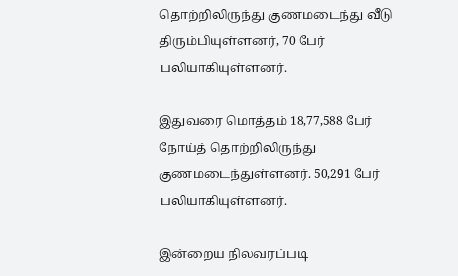தொற்றிலிருந்து குணமடைந்து வீடு திரும்பியுள்ளனர், 70 பேர் பலியாகியுள்ளனர்.

இதுவரை மொத்தம் 18,77,588 பேர் நோய்த் தொற்றிலிருந்து குணமடைந்துள்ளனர். 50,291 பேர் பலியாகியுள்ளனர்.

இன்றைய நிலவரப்படி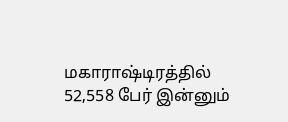மகாராஷ்டிரத்தில் 52,558 பேர் இன்னும்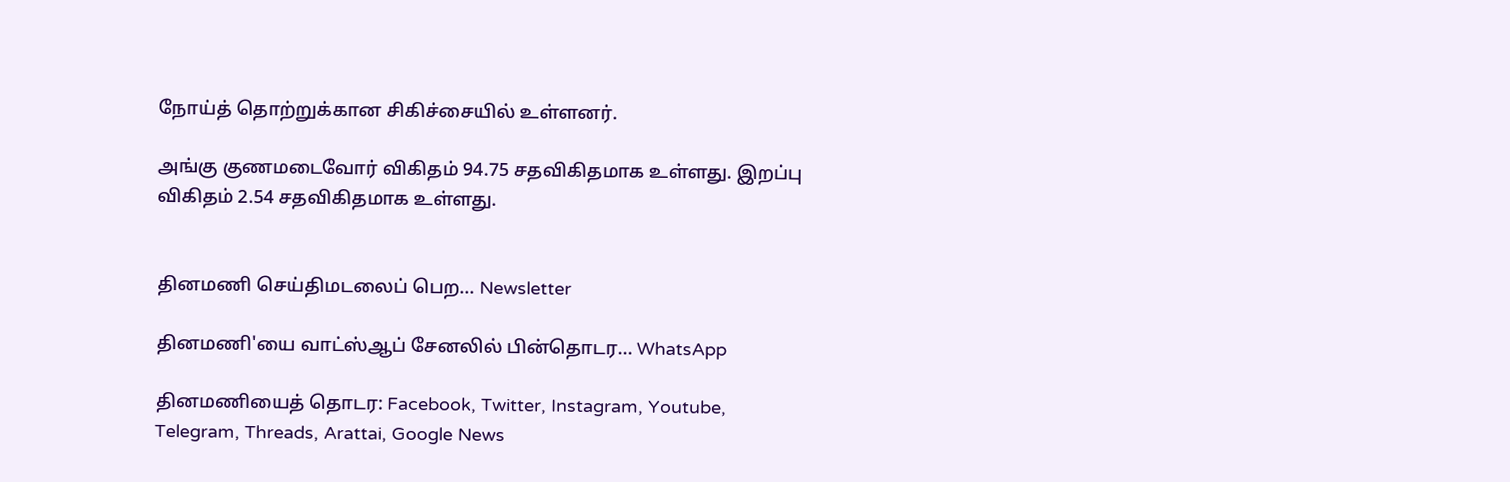நோய்த் தொற்றுக்கான சிகிச்சையில் உள்ளனர்.

அங்கு குணமடைவோர் விகிதம் 94.75 சதவிகிதமாக உள்ளது. இறப்பு விகிதம் 2.54 சதவிகிதமாக உள்ளது.


தினமணி செய்திமடலைப் பெற... Newsletter

தினமணி'யை வாட்ஸ்ஆப் சேனலில் பின்தொடர... WhatsApp

தினமணியைத் தொடர: Facebook, Twitter, Instagram, Youtube, Telegram, Threads, Arattai, Google News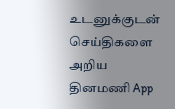உடனுக்குடன் செய்திகளை அறிய தினமணி App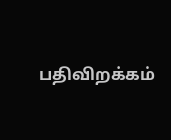பதிவிறக்கம்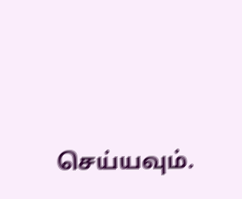செய்யவும்.